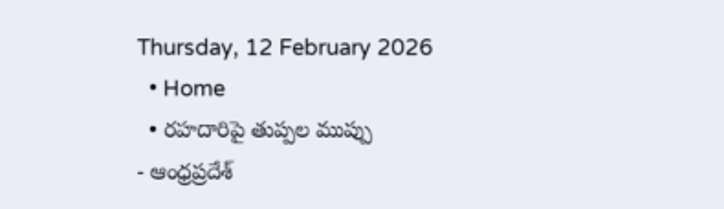Thursday, 12 February 2026
  • Home
  • రహదారిపై తుప్పల ముప్పు
- ఆంధ్రప్రదేశ్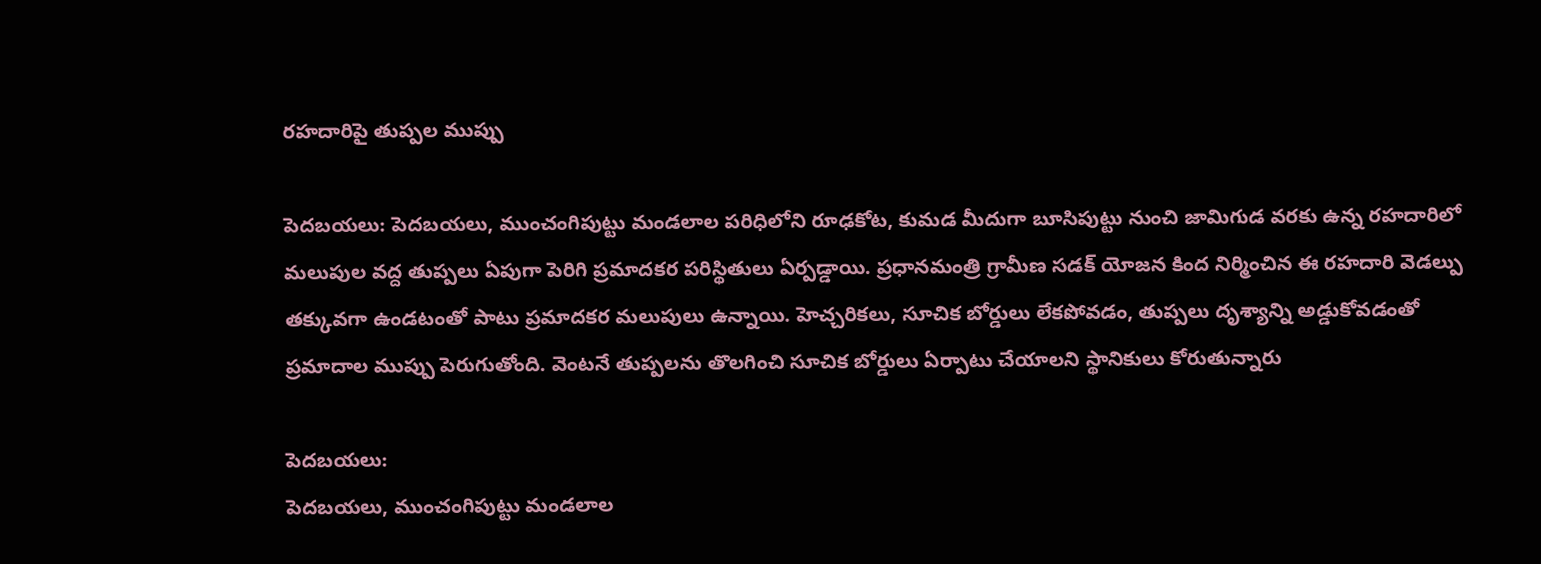రహదారిపై తుప్పల ముప్పు

పెదబయలు: పెదబయలు, ముంచంగిపుట్టు మండలాల పరిధిలోని రూఢకోట, కుమడ మీదుగా బూసిపుట్టు నుంచి జామిగుడ వరకు ఉన్న రహదారిలో మలుపుల వద్ద తుప్పలు ఏపుగా పెరిగి ప్రమాదకర పరిస్థితులు ఏర్పడ్డాయి. ప్రధానమంత్రి గ్రామీణ సడక్ యోజన కింద నిర్మించిన ఈ రహదారి వెడల్పు తక్కువగా ఉండటంతో పాటు ప్రమాదకర మలుపులు ఉన్నాయి. హెచ్చరికలు, సూచిక బోర్డులు లేకపోవడం, తుప్పలు దృశ్యాన్ని అడ్డుకోవడంతో ప్రమాదాల ముప్పు పెరుగుతోంది. వెంటనే తుప్పలను తొలగించి సూచిక బోర్డులు ఏర్పాటు చేయాలని స్థానికులు కోరుతున్నారు

పెదబయలు:
పెదబయలు, ముంచంగిపుట్టు మండలాల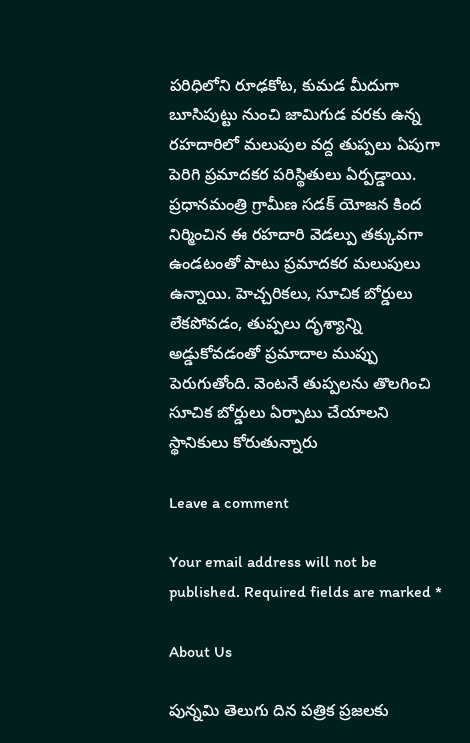పరిధిలోని రూఢకోట, కుమడ మీదుగా బూసిపుట్టు నుంచి జామిగుడ వరకు ఉన్న రహదారిలో మలుపుల వద్ద తుప్పలు ఏపుగా పెరిగి ప్రమాదకర పరిస్థితులు ఏర్పడ్డాయి. ప్రధానమంత్రి గ్రామీణ సడక్ యోజన కింద నిర్మించిన ఈ రహదారి వెడల్పు తక్కువగా ఉండటంతో పాటు ప్రమాదకర మలుపులు ఉన్నాయి. హెచ్చరికలు, సూచిక బోర్డులు లేకపోవడం, తుప్పలు దృశ్యాన్ని అడ్డుకోవడంతో ప్రమాదాల ముప్పు పెరుగుతోంది. వెంటనే తుప్పలను తొలగించి సూచిక బోర్డులు ఏర్పాటు చేయాలని స్థానికులు కోరుతున్నారు

Leave a comment

Your email address will not be published. Required fields are marked *

About Us

పున్నమి తెలుగు దిన పత్రిక ప్రజలకు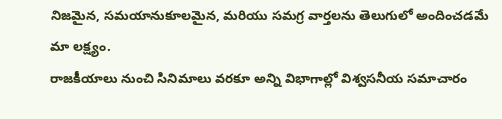నిజమైన, సమయానుకూలమైన, మరియు సమగ్ర వార్తలను తెలుగులో అందించడమే మా లక్ష్యం.
రాజకీయాలు నుంచి సినిమాలు వరకూ అన్ని విభాగాల్లో విశ్వసనీయ సమాచారం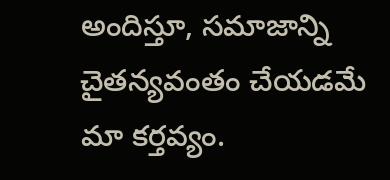అందిస్తూ, సమాజాన్ని చైతన్యవంతం చేయడమే మా కర్తవ్యం.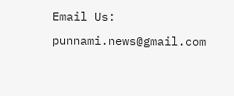Email Us: punnami.news@gmail.com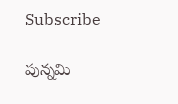Subscribe

పున్నమి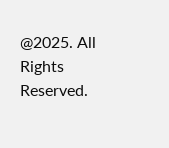@2025. All Rights Reserved.